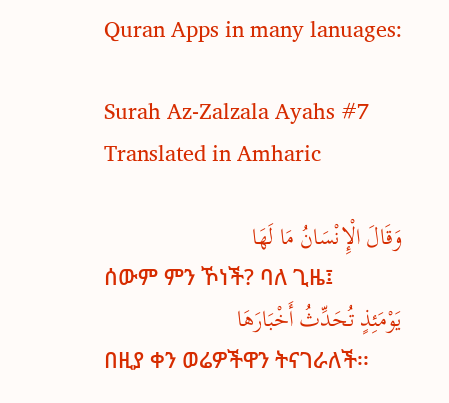Quran Apps in many lanuages:

Surah Az-Zalzala Ayahs #7 Translated in Amharic

وَقَالَ الْإِنْسَانُ مَا لَهَا
ሰውም ምን ኾነች? ባለ ጊዜ፤
يَوْمَئِذٍ تُحَدِّثُ أَخْبَارَهَا
በዚያ ቀን ወሬዎችዋን ትናገራለች፡፡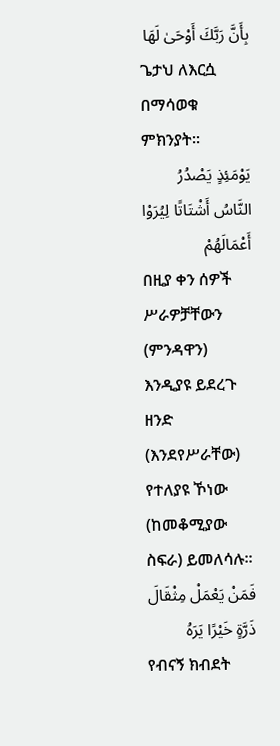بِأَنَّ رَبَّكَ أَوْحَىٰ لَهَا
ጌታህ ለእርሷ በማሳወቁ ምክንያት፡፡
يَوْمَئِذٍ يَصْدُرُ النَّاسُ أَشْتَاتًا لِيُرَوْا أَعْمَالَهُمْ
በዚያ ቀን ሰዎች ሥራዎቻቸውን (ምንዳዋን) እንዲያዩ ይደረጉ ዘንድ (እንደየሥራቸው) የተለያዩ ኾነው (ከመቆሚያው ስፍራ) ይመለሳሉ፡፡
فَمَنْ يَعْمَلْ مِثْقَالَ ذَرَّةٍ خَيْرًا يَرَهُ
የብናኝ ክብደት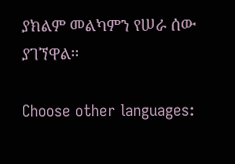ያክልም መልካምን የሠራ ሰው ያገኘዋል፡፡

Choose other languages: